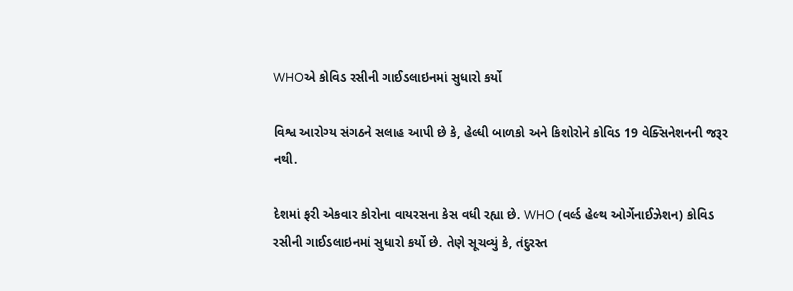WHOએ કોવિડ રસીની ગાઈડલાઇનમાં સુધારો કર્યો

વિશ્વ આરોગ્ય સંગઠને સલાહ આપી છે કે, હેલ્ધી બાળકો અને કિશોરોને કોવિડ 19 વેક્સિનેશનની જરૂર નથી.

દેશમાં ફરી એકવાર કોરોના વાયરસના કેસ વધી રહ્યા છે. WHO (વર્લ્ડ હેલ્થ ઓર્ગેનાઈઝેશન) કોવિડ રસીની ગાઈડલાઇનમાં સુધારો કર્યો છે. તેણે સૂચવ્યું કે, તંદુરસ્ત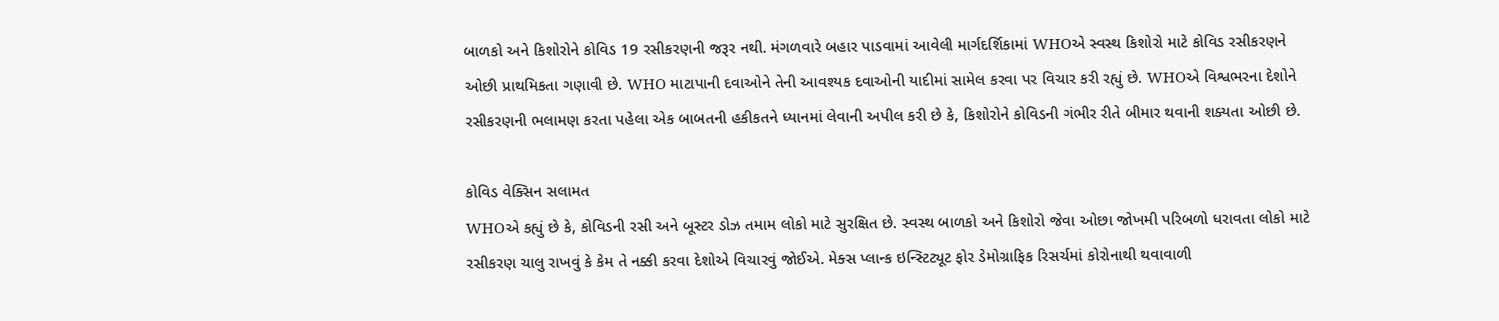બાળકો અને કિશોરોને કોવિડ 19 રસીકરણની જરૂર નથી. મંગળવારે બહાર પાડવામાં આવેલી માર્ગદર્શિકામાં WHOએ સ્વસ્થ કિશોરો માટે કોવિડ રસીકરણને ઓછી પ્રાથમિકતા ગણાવી છે. WHO માટાપાની દવાઓને તેની આવશ્યક દવાઓની યાદીમાં સામેલ કરવા પર વિચાર કરી રહ્યું છે. WHOએ વિશ્વભરના દેશોને રસીકરણની ભલામણ કરતા પહેલા એક બાબતની હકીકતને ધ્યાનમાં લેવાની અપીલ કરી છે કે, કિશોરોને કોવિડની ગંભીર રીતે બીમાર થવાની શક્યતા ઓછી છે.

કોવિડ વેક્સિન સલામત
WHOએ કહ્યું છે કે, કોવિડની રસી અને બૂસ્ટર ડોઝ તમામ લોકો માટે સુરક્ષિત છે. સ્વસ્થ બાળકો અને કિશોરો જેવા ઓછા જોખમી પરિબળો ધરાવતા લોકો માટે રસીકરણ ચાલુ રાખવું કે કેમ તે નક્કી કરવા દેશોએ વિચારવું જોઈએ. મેક્સ પ્લાન્ક ઇન્સ્ટિટ્યૂટ ફોર ડેમોગ્રાફિક રિસર્ચમાં કોરોનાથી થવાવાળી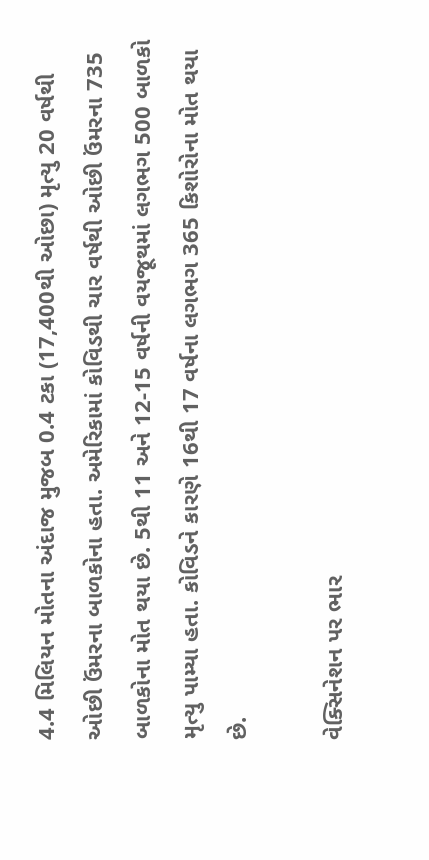4.4 મિલિયન મોતના અંદાજ મુજબ 0.4 ટકા (17,400થી ઓછા) મૃત્યુ 20 વર્ષથી ઓછી ઉંમરના બાળકોના હતા. અમેરિકામાં કોવિડથી ચાર વર્ષથી ઓછી ઉંમરના 735 બાળકોના મોત થયા છે. 5થી 11 અને 12-15 વર્ષની વયજૂથમાં લગભગ 500 બાળકો મૃત્યુ પામ્યા હતા. કોવિડને કારણે 16થી 17 વર્ષના લગભગ 365 કિશોરોના મોત થયા છે.

વેક્સિનેશન પર ભાર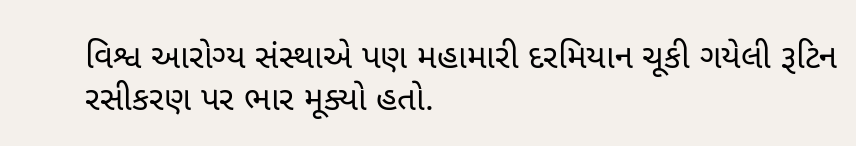વિશ્વ આરોગ્ય સંસ્થાએ પણ મહામારી દરમિયાન ચૂકી ગયેલી રૂટિન રસીકરણ પર ભાર મૂક્યો હતો.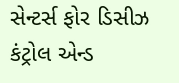સેન્ટર્સ ફોર ડિસીઝ કંટ્રોલ એન્ડ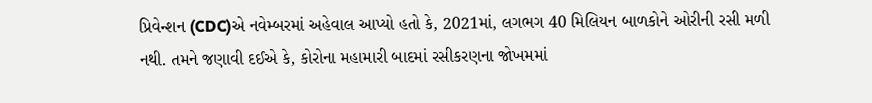પ્રિવેન્શન (CDC)એ નવેમ્બરમાં અહેવાલ આપ્યો હતો કે, 2021માં, લગભગ 40 મિલિયન બાળકોને ઓરીની રસી મળી નથી. તમને જણાવી દઈએ કે, કોરોના મહામારી બાદમાં રસીકરણના જોખમમાં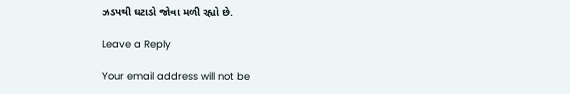ઝડપથી ઘટાડો જોવા મળી રહ્યો છે.

Leave a Reply

Your email address will not be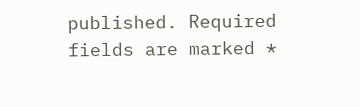published. Required fields are marked *